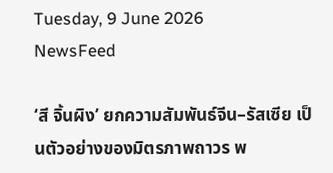Tuesday, 9 June 2026
NewsFeed

‘สี จิ้นผิง’ ยกความสัมพันธ์จีน–รัสเซีย เป็นตัวอย่างของมิตรภาพถาวร พ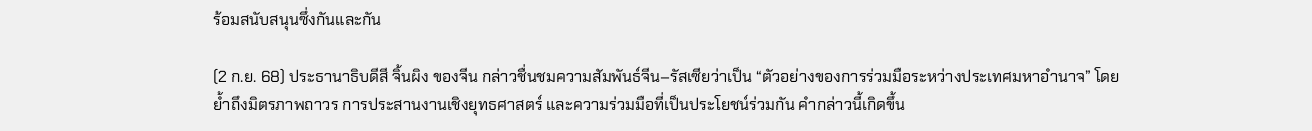ร้อมสนับสนุนซึ่งกันและกัน

(2 ก.ย. 68) ประธานาธิบดีสี จิ้นผิง ของจีน กล่าวชื่นชมความสัมพันธ์จีน–รัสเซียว่าเป็น “ตัวอย่างของการร่วมมือระหว่างประเทศมหาอำนาจ” โดยย้ำถึงมิตรภาพถาวร การประสานงานเชิงยุทธศาสตร์ และความร่วมมือที่เป็นประโยชน์ร่วมกัน คำกล่าวนี้เกิดขึ้น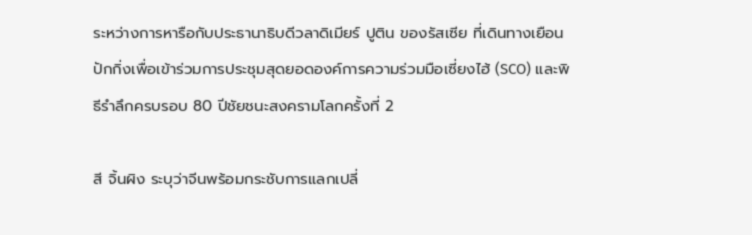ระหว่างการหารือกับประธานาธิบดีวลาดิเมียร์ ปูติน ของรัสเซีย ที่เดินทางเยือนปักกิ่งเพื่อเข้าร่วมการประชุมสุดยอดองค์การความร่วมมือเซี่ยงไฮ้ (SCO) และพิธีรำลึกครบรอบ 80 ปีชัยชนะสงครามโลกครั้งที่ 2

สี จิ้นผิง ระบุว่าจีนพร้อมกระชับการแลกเปลี่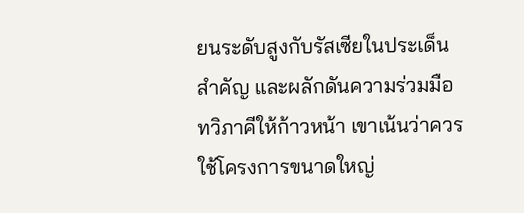ยนระดับสูงกับรัสเซียในประเด็นสำคัญ และผลักดันความร่วมมือทวิภาคีให้ก้าวหน้า เขาเน้นว่าควรใช้โครงการขนาดใหญ่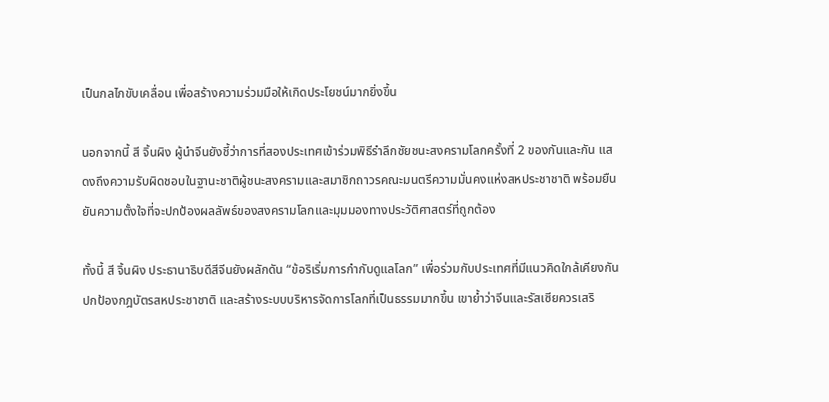เป็นกลไกขับเคลื่อน เพื่อสร้างความร่วมมือให้เกิดประโยชน์มากยิ่งขึ้น

นอกจากนี้ สี จิ้นผิง ผู้นำจีนยังชี้ว่าการที่สองประเทศเข้าร่วมพิธีรำลึกชัยชนะสงครามโลกครั้งที่ 2 ของกันและกัน แสดงถึงความรับผิดชอบในฐานะชาติผู้ชนะสงครามและสมาชิกถาวรคณะมนตรีความมั่นคงแห่งสหประชาชาติ พร้อมยืนยันความตั้งใจที่จะปกป้องผลลัพธ์ของสงครามโลกและมุมมองทางประวัติศาสตร์ที่ถูกต้อง

ทั้งนี้ สี จิ้นผิง ประธานาธิบดีสีจีนยังผลักดัน “ข้อริเริ่มการกำกับดูแลโลก” เพื่อร่วมกับประเทศที่มีแนวคิดใกล้เคียงกันปกป้องกฎบัตรสหประชาชาติ และสร้างระบบบริหารจัดการโลกที่เป็นธรรมมากขึ้น เขาย้ำว่าจีนและรัสเซียควรเสริ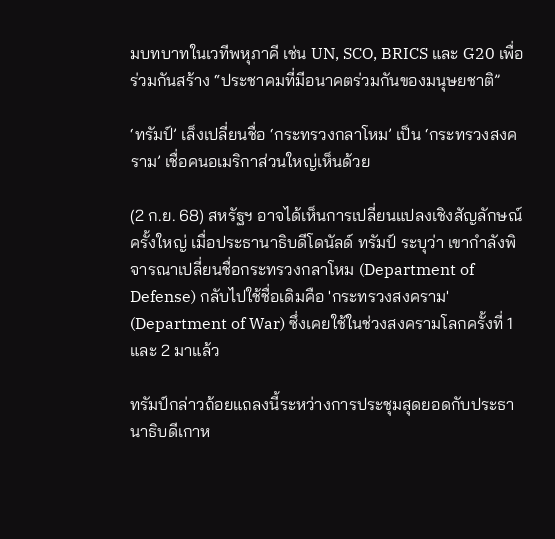มบทบาทในเวทีพหุภาคี เช่น UN, SCO, BRICS และ G20 เพื่อร่วมกันสร้าง “ประชาคมที่มีอนาคตร่วมกันของมนุษยชาติ”

‘ทรัมป์’ เล็งเปลี่ยนชื่อ ‘กระทรวงกลาโหม’ เป็น ‘กระทรวงสงคราม’ เชื่อคนอเมริกาส่วนใหญ่เห็นด้วย

(2 ก.ย. 68) สหรัฐฯ อาจได้เห็นการเปลี่ยนแปลงเชิงสัญลักษณ์ครั้งใหญ่ เมื่อประธานาธิบดีโดนัลด์ ทรัมป์ ระบุว่า เขากำลังพิจารณาเปลี่ยนชื่อกระทรวงกลาโหม (Department of Defense) กลับไปใช้ชื่อเดิมคือ 'กระทรวงสงคราม' (Department of War) ซึ่งเคยใช้ในช่วงสงครามโลกครั้งที่ 1 และ 2 มาแล้ว

ทรัมป์กล่าวถ้อยแถลงนี้ระหว่างการประชุมสุดยอดกับประธานาธิบดีเกาห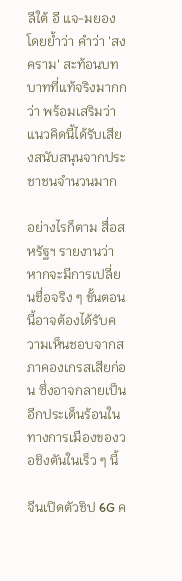ลีใต้ อี แจ-มยอง โดยย้ำว่า คำว่า 'สงคราม' สะท้อนบทบาทที่แท้จริงมากกว่า พร้อมเสริมว่าแนวคิดนี้ได้รับเสียงสนับสนุนจากประชาชนจำนวนมาก

อย่างไรก็ตาม สื่อสหรัฐฯ รายงานว่า หากจะมีการเปลี่ยนชื่อจริง ๆ ขั้นตอนนี้อาจต้องได้รับความเห็นชอบจากสภาคองเกรสเสียก่อน ซึ่งอาจกลายเป็นอีกประเด็นร้อนในทางการเมืองของวอชิงตันในเร็ว ๆ นี้

จีนเปิดตัวชิป 6G ค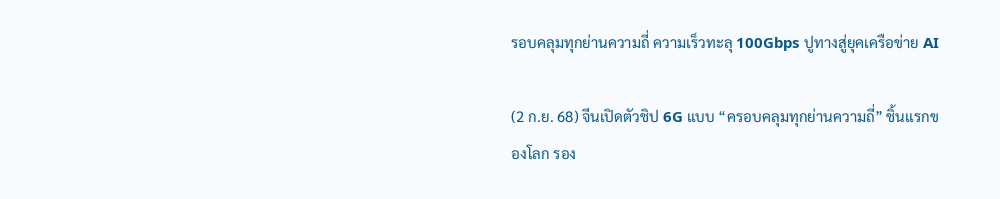รอบคลุมทุกย่านความถี่ ความเร็วทะลุ 100Gbps ปูทางสู่ยุคเครือข่าย AI

(2 ก.ย. 68) จีนเปิดตัวชิป 6G แบบ “ครอบคลุมทุกย่านความถี่” ชิ้นแรกของโลก รอง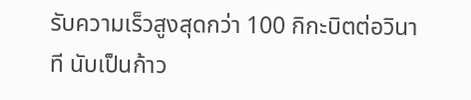รับความเร็วสูงสุดกว่า 100 กิกะบิตต่อวินาที นับเป็นก้าว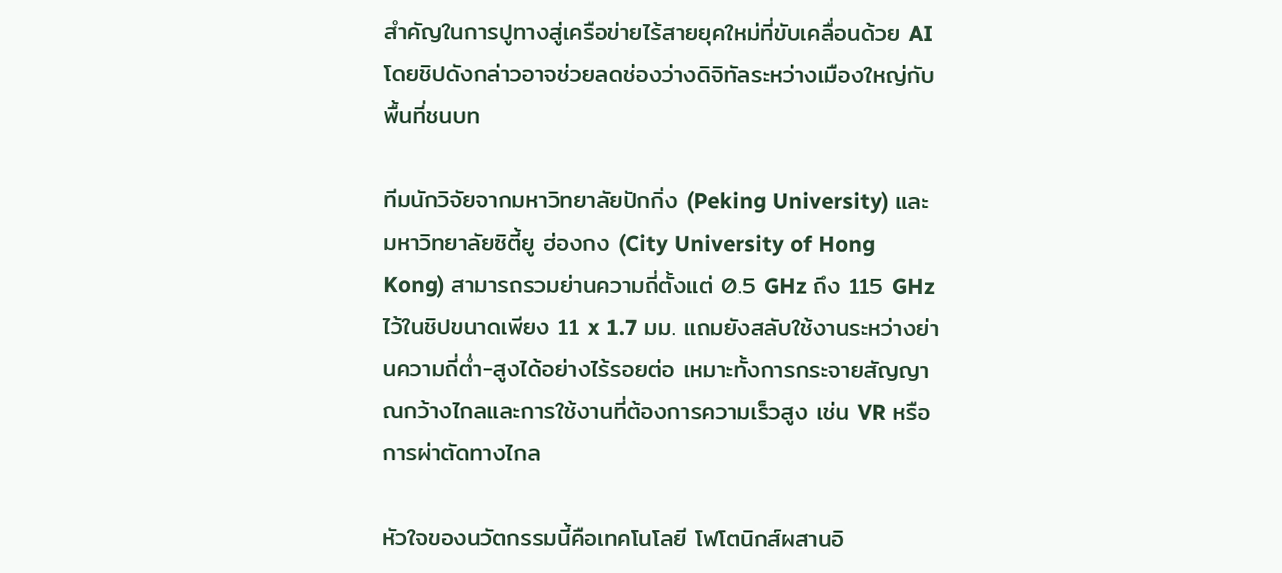สำคัญในการปูทางสู่เครือข่ายไร้สายยุคใหม่ที่ขับเคลื่อนด้วย AI โดยชิปดังกล่าวอาจช่วยลดช่องว่างดิจิทัลระหว่างเมืองใหญ่กับพื้นที่ชนบท

ทีมนักวิจัยจากมหาวิทยาลัยปักกิ่ง (Peking University) และ มหาวิทยาลัยซิตี้ยู ฮ่องกง (City University of Hong Kong) สามารถรวมย่านความถี่ตั้งแต่ 0.5 GHz ถึง 115 GHz ไว้ในชิปขนาดเพียง 11 x 1.7 มม. แถมยังสลับใช้งานระหว่างย่านความถี่ต่ำ-สูงได้อย่างไร้รอยต่อ เหมาะทั้งการกระจายสัญญาณกว้างไกลและการใช้งานที่ต้องการความเร็วสูง เช่น VR หรือการผ่าตัดทางไกล

หัวใจของนวัตกรรมนี้คือเทคโนโลยี โฟโตนิกส์ผสานอิ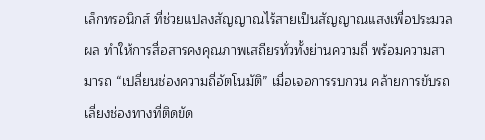เล็กทรอนิกส์ ที่ช่วยแปลงสัญญาณไร้สายเป็นสัญญาณแสงเพื่อประมวลผล ทำให้การสื่อสารคงคุณภาพเสถียรทั่วทั้งย่านความถี่ พร้อมความสามารถ “เปลี่ยนช่องความถี่อัตโนมัติ” เมื่อเจอการรบกวน คล้ายการขับรถเลี่ยงช่องทางที่ติดขัด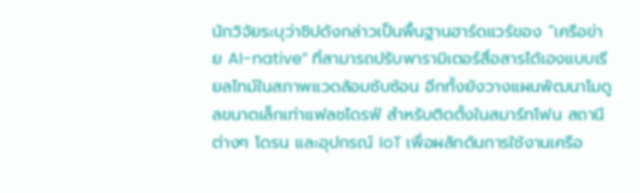นักวิจัยระบุว่าชิปดังกล่าวเป็นพื้นฐานฮาร์ดแวร์ของ “เครือข่าย AI-native” ที่สามารถปรับพารามิเตอร์สื่อสารได้เองแบบเรียลไทม์ในสภาพแวดล้อมซับซ้อน อีกทั้งยังวางแผนพัฒนาโมดูลขนาดเล็กเท่าแฟลชไดรฟ์ สำหรับติดตั้งในสมาร์ทโฟน สถานีต่างๆ โดรน และอุปกรณ์ IoT เพื่อผลักดันการใช้งานเครือ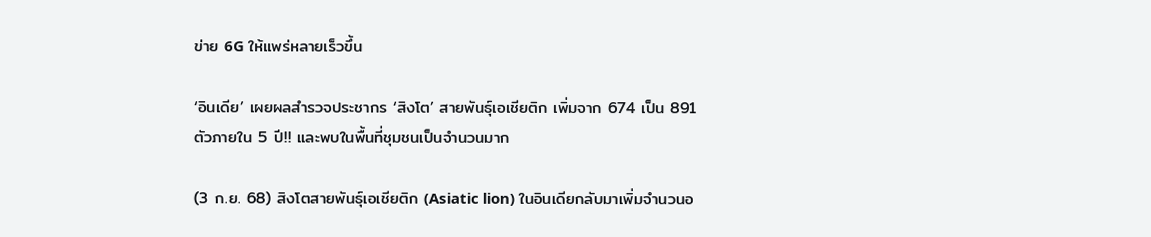ข่าย 6G ให้แพร่หลายเร็วขึ้น

‘อินเดีย’ เผยผลสำรวจประชากร ‘สิงโต’ สายพันธุ์เอเชียติก เพิ่มจาก 674 เป็น 891 ตัวภายใน 5 ปี!! และพบในพื้นที่ชุมชนเป็นจำนวนมาก

(3 ก.ย. 68) สิงโตสายพันธุ์เอเชียติก (Asiatic lion) ในอินเดียกลับมาเพิ่มจำนวนอ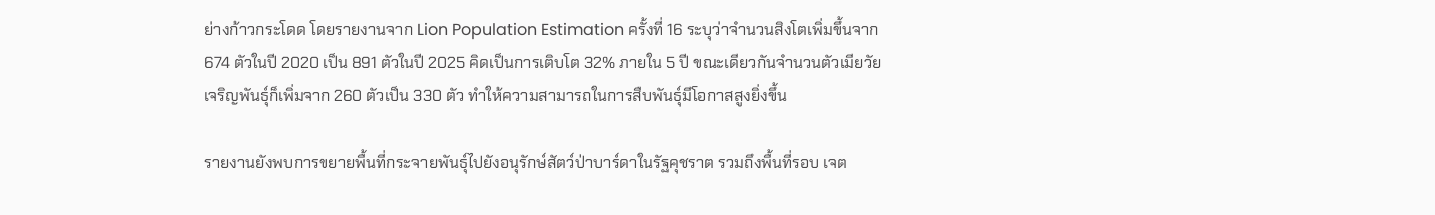ย่างก้าวกระโดด โดยรายงานจาก Lion Population Estimation ครั้งที่ 16 ระบุว่าจำนวนสิงโตเพิ่มขึ้นจาก 674 ตัวในปี 2020 เป็น 891 ตัวในปี 2025 คิดเป็นการเติบโต 32% ภายใน 5 ปี ขณะเดียวกันจำนวนตัวเมียวัยเจริญพันธุ์ก็เพิ่มจาก 260 ตัวเป็น 330 ตัว ทำให้ความสามารถในการสืบพันธุ์มีโอกาสสูงยิ่งขึ้น

รายงานยังพบการขยายพื้นที่กระจายพันธุ์ไปยังอนุรักษ์สัตว์ป่าบาร์ดาในรัฐคุชราต รวมถึงพื้นที่รอบ เจต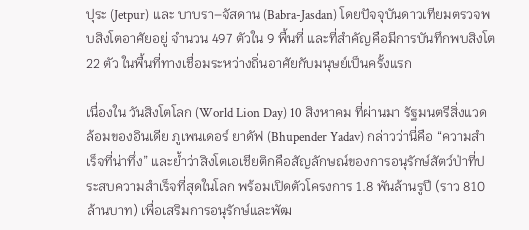ปุระ (Jetpur) และ บาบรา–จัสดาน (Babra-Jasdan) โดยปัจจุบันดาวเทียมตรวจพบสิงโตอาศัยอยู่ จำนวน 497 ตัวใน 9 พื้นที่ และที่สำคัญคือมีการบันทึกพบสิงโต 22 ตัว ในพื้นที่ทางเชื่อมระหว่างถิ่นอาศัยกับมนุษย์เป็นครั้งแรก

เนื่องใน วันสิงโตโลก (World Lion Day) 10 สิงหาคม ที่ผ่านมา รัฐมนตรีสิ่งแวดล้อมของอินเดีย ภูเพนเดอร์ ยาดัฟ (Bhupender Yadav) กล่าวว่านี่คือ “ความสำเร็จที่น่าทึ่ง” และย้ำว่าสิงโตเอเชียติกคือสัญลักษณ์ของการอนุรักษ์สัตว์ป่าที่ประสบความสำเร็จที่สุดในโลก พร้อมเปิดตัวโครงการ 1.8 พันล้านรูปี (ราว 810 ล้านบาท) เพื่อเสริมการอนุรักษ์และพัฒ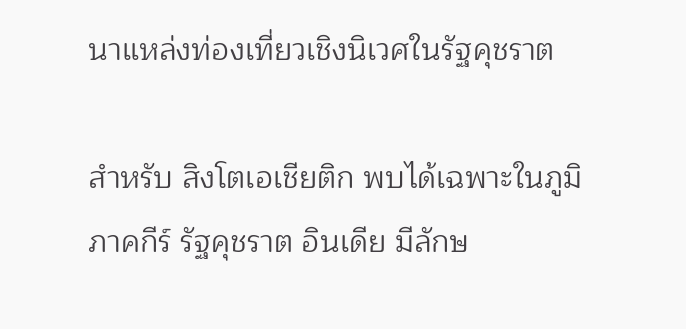นาแหล่งท่องเที่ยวเชิงนิเวศในรัฐคุชราต

สำหรับ สิงโตเอเชียติก พบได้เฉพาะในภูมิภาคกีร์ รัฐคุชราต อินเดีย มีลักษ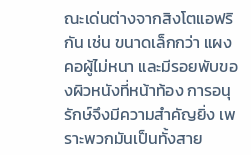ณะเด่นต่างจากสิงโตแอฟริกัน เช่น ขนาดเล็กกว่า แผงคอผู้ไม่หนา และมีรอยพับของผิวหนังที่หน้าท้อง การอนุรักษ์จึงมีความสำคัญยิ่ง เพราะพวกมันเป็นทั้งสาย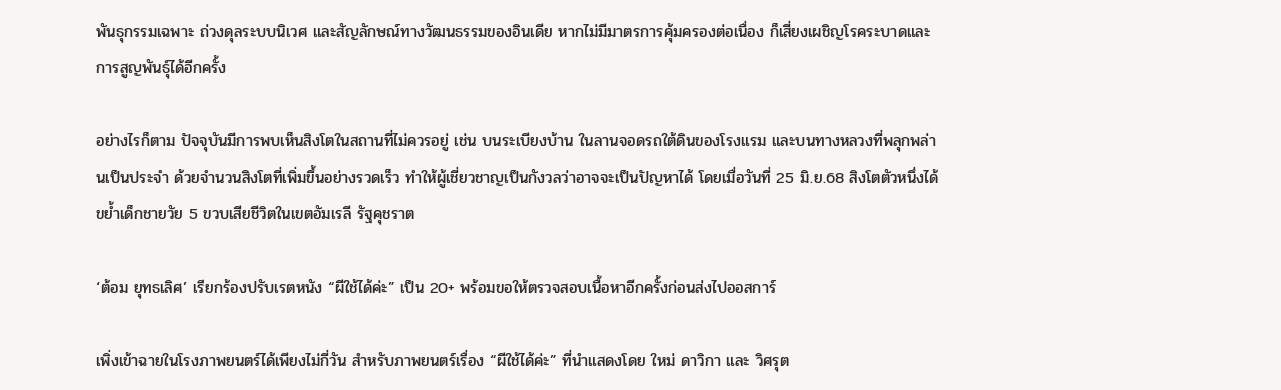พันธุกรรมเฉพาะ ถ่วงดุลระบบนิเวศ และสัญลักษณ์ทางวัฒนธรรมของอินเดีย หากไม่มีมาตรการคุ้มครองต่อเนื่อง ก็เสี่ยงเผชิญโรคระบาดและการสูญพันธุ์ได้อีกครั้ง

อย่างไรก็ตาม ปัจจุบันมีการพบเห็นสิงโตในสถานที่ไม่ควรอยู่ เช่น บนระเบียงบ้าน ในลานจอดรถใต้ดินของโรงแรม และบนทางหลวงที่พลุกพล่านเป็นประจำ ด้วยจำนวนสิงโตที่เพิ่มขึ้นอย่างรวดเร็ว ทำให้ผู้เชี่ยวชาญเป็นกังวลว่าอาจจะเป็นปัญหาได้ โดยเมื่อวันที่ 25 มิ.ย.68 สิงโตตัวหนึ่งได้ขย้ำเด็กชายวัย 5 ขวบเสียชีวิตในเขตอัมเรลี รัฐคุชราต

‘ต้อม ยุทธเลิศ’ เรียกร้องปรับเรตหนัง “ผีใช้ได้ค่ะ” เป็น 20+ พร้อมขอให้ตรวจสอบเนื้อหาอีกครั้งก่อนส่งไปออสการ์

เพิ่งเข้าฉายในโรงภาพยนตร์ได้เพียงไม่กี่วัน สำหรับภาพยนตร์เรื่อง “ผีใช้ได้ค่ะ” ที่นำแสดงโดย ใหม่ ดาวิกา และ วิศรุต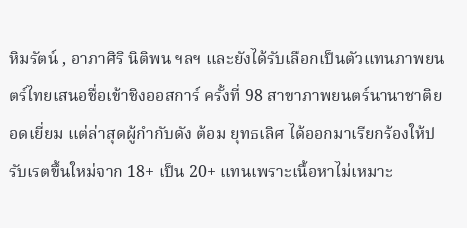หิมรัตน์ , อาภาศิริ นิติพน ฯลฯ และยังได้รับเลือกเป็นตัวแทนภาพยนตร์ไทยเสนอชื่อเข้าชิงออสการ์ ครั้งที่ 98 สาขาภาพยนตร์นานาชาติยอดเยี่ยม แต่ล่าสุดผู้กำกับดัง ต้อม ยุทธเลิศ ได้ออกมาเรียกร้องให้ปรับเรตขึ้นใหม่จาก 18+ เป็น 20+ แทนเพราะเนื้อหาไม่เหมาะ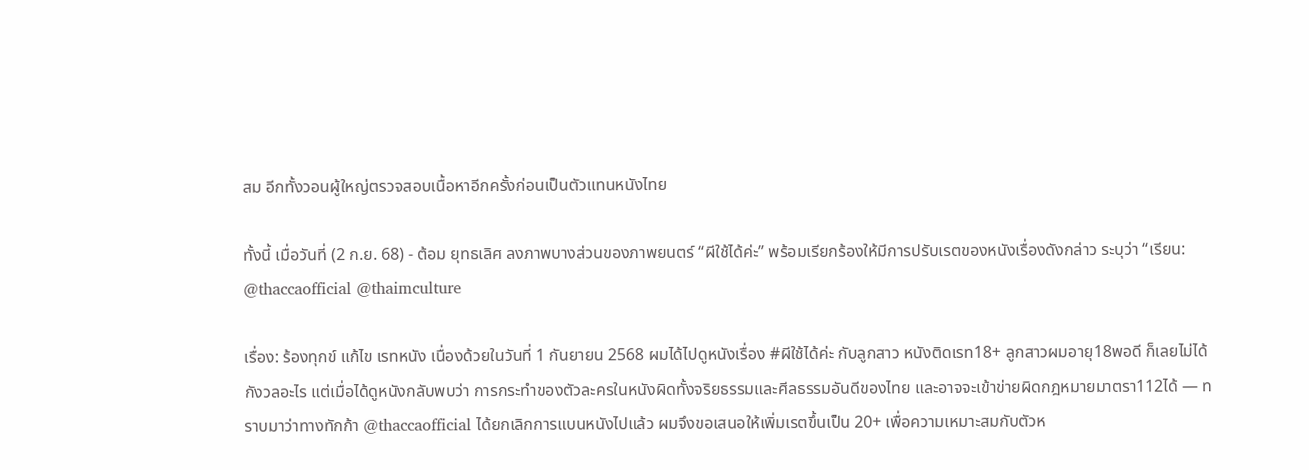สม อีกทั้งวอนผู้ใหญ่ตรวจสอบเนื้อหาอีกครั้งก่อนเป็นตัวแทนหนังไทย

ทั้งนี้ เมื่อวันที่ (2 ก.ย. 68) - ต้อม ยุทธเลิศ ลงภาพบางส่วนของภาพยนตร์ “ผีใช้ได้ค่ะ” พร้อมเรียกร้องให้มีการปรับเรตของหนังเรื่องดังกล่าว ระบุว่า “เรียน: @thaccaofficial @thaimculture

เรื่อง: ร้องทุกข์ แก้ไข เรทหนัง เนื่องด้วยในวันที่ 1 กันยายน 2568 ผมได้ไปดูหนังเรื่อง #ผีใช้ได้ค่ะ กับลูกสาว หนังติดเรท18+ ลูกสาวผมอายุ18พอดี ก็เลยไม่ได้กังวลอะไร แต่เมื่อได้ดูหนังกลับพบว่า การกระทำของตัวละครในหนังผิดทั้งจริยธรรมและศีลธรรมอันดีของไทย และอาจจะเข้าข่ายผิดกฎหมายมาตรา112ได้ — ทราบมาว่าทางทักก้า @thaccaofficial ได้ยกเลิกการแบนหนังไปแล้ว ผมจึงขอเสนอให้เพิ่มเรตขึ้นเป็น 20+ เพื่อความเหมาะสมกับตัวห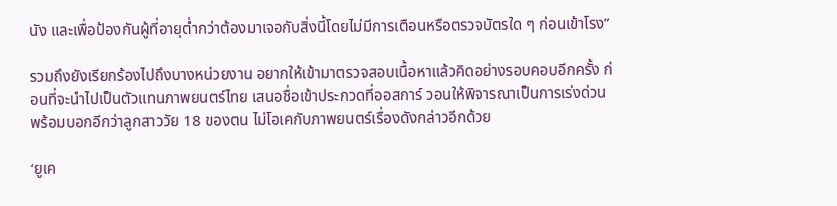นัง และเพื่อป้องกันผู้ที่อายุต่ำกว่าต้องมาเจอกับสิ่งนี้โดยไม่มีการเตือนหรือตรวจบัตรใด ๆ ก่อนเข้าโรง”

รวมถึงยังเรียกร้องไปถึงบางหน่วยงาน อยากให้เข้ามาตรวจสอบเนื้อหาแล้วคิดอย่างรอบคอบอีกครั้ง ก่อนที่จะนำไปเป็นตัวแทนภาพยนตร์ไทย เสนอชื่อเข้าประกวดที่ออสการ์ วอนให้พิจารณาเป็นการเร่งด่วน พร้อมบอกอีกว่าลูกสาววัย 18 ของตน ไม่โอเคกับภาพยนตร์เรื่องดังกล่าวอีกด้วย

‘ยูเค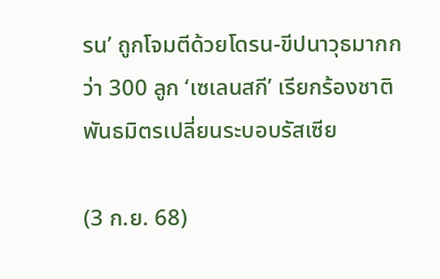รน’ ถูกโจมตีด้วยโดรน-ขีปนาวุธมากกว่า 300 ลูก ‘เซเลนสกี’ เรียกร้องชาติพันธมิตรเปลี่ยนระบอบรัสเซีย

(3 ก.ย. 68)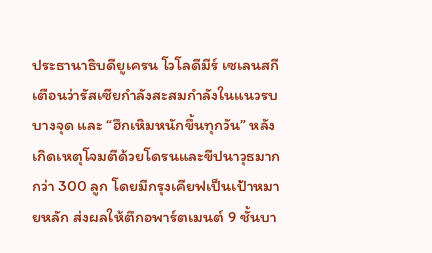ประธานาธิบดียูเครน โวโลดีมีร์ เซเลนสกี เตือนว่ารัสเซียกำลังสะสมกำลังในแนวรบบางจุด และ “ฮึกเหิมหนักขึ้นทุกวัน” หลังเกิดเหตุโจมตีด้วยโดรนและขีปนาวุธมากกว่า 300 ลูก โดยมีกรุงเคียฟเป็นเป้าหมายหลัก ส่งผลให้ตึกอพาร์ตเมนต์ 9 ชั้นบา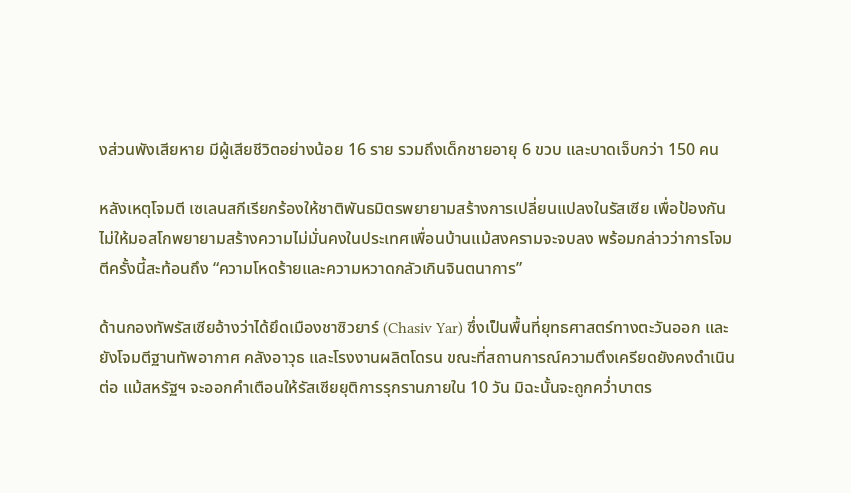งส่วนพังเสียหาย มีผู้เสียชีวิตอย่างน้อย 16 ราย รวมถึงเด็กชายอายุ 6 ขวบ และบาดเจ็บกว่า 150 คน

หลังเหตุโจมตี เซเลนสกีเรียกร้องให้ชาติพันธมิตรพยายามสร้างการเปลี่ยนแปลงในรัสเซีย เพื่อป้องกันไม่ให้มอสโกพยายามสร้างความไม่มั่นคงในประเทศเพื่อนบ้านแม้สงครามจะจบลง พร้อมกล่าวว่าการโจมตีครั้งนี้สะท้อนถึง “ความโหดร้ายและความหวาดกลัวเกินจินตนาการ”

ด้านกองทัพรัสเซียอ้างว่าได้ยึดเมืองชาซิวยาร์ (Chasiv Yar) ซึ่งเป็นพื้นที่ยุทธศาสตร์ทางตะวันออก และยังโจมตีฐานทัพอากาศ คลังอาวุธ และโรงงานผลิตโดรน ขณะที่สถานการณ์ความตึงเครียดยังคงดำเนินต่อ แม้สหรัฐฯ จะออกคำเตือนให้รัสเซียยุติการรุกรานภายใน 10 วัน มิฉะนั้นจะถูกคว่ำบาตร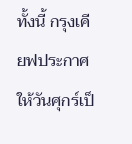ทั้งนี้ กรุงเคียฟประกาศให้วันศุกร์เป็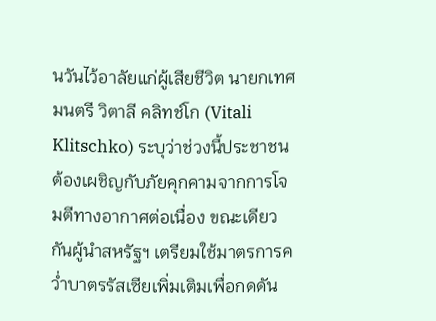นวันไว้อาลัยแก่ผู้เสียชีวิต นายกเทศมนตรี วิตาลี คลิทช์โก (Vitali Klitschko) ระบุว่าช่วงนี้ประชาชนต้องเผชิญกับภัยคุกคามจากการโจมตีทางอากาศต่อเนื่อง ขณะเดียวกันผู้นำสหรัฐฯ เตรียมใช้มาตรการคว่ำบาตรรัสเซียเพิ่มเติมเพื่อกดดัน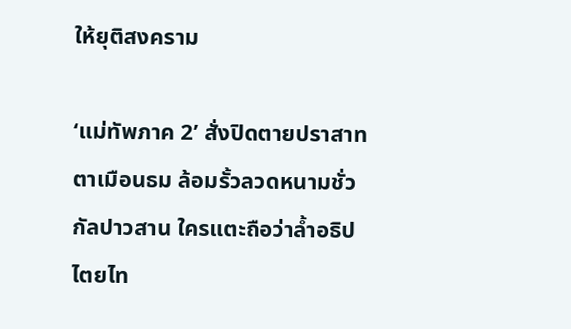ให้ยุติสงคราม

‘แม่ทัพภาค 2’ สั่งปิดตายปราสาทตาเมือนธม ล้อมรั้วลวดหนามชั่วกัลปาวสาน ใครแตะถือว่าล้ำอธิปไตยไท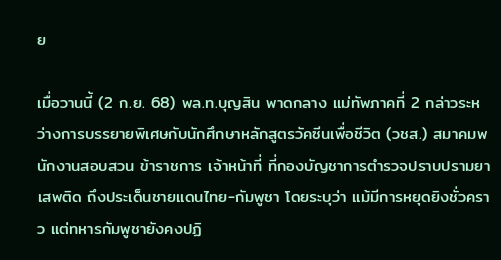ย

เมื่อวานนี้ (2 ก.ย. 68) พล.ท.บุญสิน พาดกลาง แม่ทัพภาคที่ 2 กล่าวระหว่างการบรรยายพิเศษกับนักศึกษาหลักสูตรวัคซีนเพื่อชีวิต (วชส.) สมาคมพนักงานสอบสวน ข้าราชการ เจ้าหน้าที่ ที่กองบัญชาการตำรวจปราบปรามยาเสพติด ถึงประเด็นชายแดนไทย-กัมพูชา โดยระบุว่า แม้มีการหยุดยิงชั่วคราว แต่ทหารกัมพูชายังคงปฏิ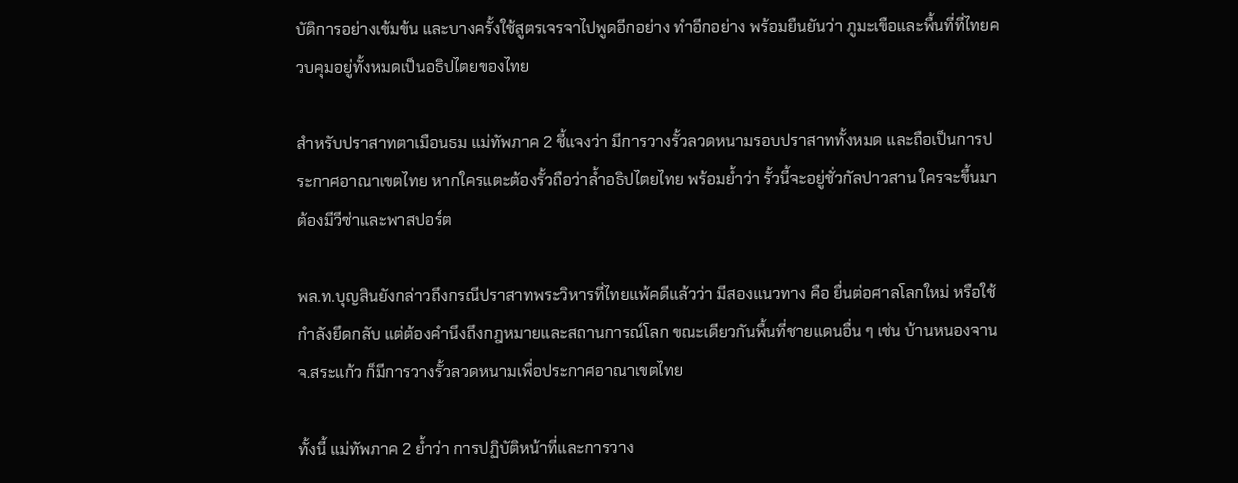บัติการอย่างเข้มข้น และบางครั้งใช้สูตรเจรจาไปพูดอีกอย่าง ทำอีกอย่าง พร้อมยืนยันว่า ภูมะเขือและพื้นที่ที่ไทยควบคุมอยู่ทั้งหมดเป็นอธิปไตยของไทย

สำหรับปราสาทตาเมือนธม แม่ทัพภาค 2 ชี้แจงว่า มีการวางรั้วลวดหนามรอบปราสาททั้งหมด และถือเป็นการประกาศอาณาเขตไทย หากใครแตะต้องรั้วถือว่าล้ำอธิปไตยไทย พร้อมย้ำว่า รั้วนี้จะอยู่ชั่วกัลปาวสาน ใครจะขึ้นมาต้องมีวีซ่าและพาสปอร์ต

พล.ท.บุญสินยังกล่าวถึงกรณีปราสาทพระวิหารที่ไทยแพ้คดีแล้วว่า มีสองแนวทาง คือ ยื่นต่อศาลโลกใหม่ หรือใช้กำลังยึดกลับ แต่ต้องคำนึงถึงกฎหมายและสถานการณ์โลก ขณะเดียวกันพื้นที่ชายแดนอื่น ๆ เช่น บ้านหนองจาน จ.สระแก้ว ก็มีการวางรั้วลวดหนามเพื่อประกาศอาณาเขตไทย

ทั้งนี้ แม่ทัพภาค 2 ย้ำว่า การปฏิบัติหน้าที่และการวาง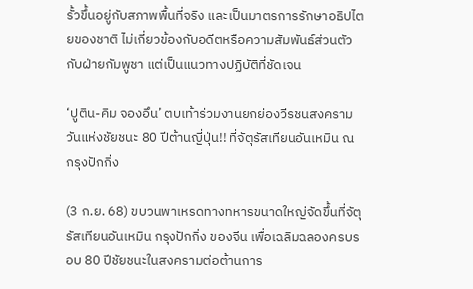รั้วขึ้นอยู่กับสภาพพื้นที่จริง และเป็นมาตรการรักษาอธิปไตยของชาติ ไม่เกี่ยวข้องกับอดีตหรือความสัมพันธ์ส่วนตัวกับฝ่ายกัมพูชา แต่เป็นแนวทางปฏิบัติที่ชัดเจน

‘ปูติน-คิม จองอึน’ ตบเท้าร่วมงานยกย่องวีรชนสงคราม วันแห่งชัยชนะ 80 ปีต้านญี่ปุ่น!! ที่จัตุรัสเทียนอันเหมิน ณ กรุงปักกิ่ง

(3 ก.ย. 68) ขบวนพาเหรดทางทหารขนาดใหญ่จัดขึ้นที่จัตุรัสเทียนอันเหมิน กรุงปักกิ่ง ของจีน เพื่อเฉลิมฉลองครบรอบ 80 ปีชัยชนะในสงครามต่อต้านการ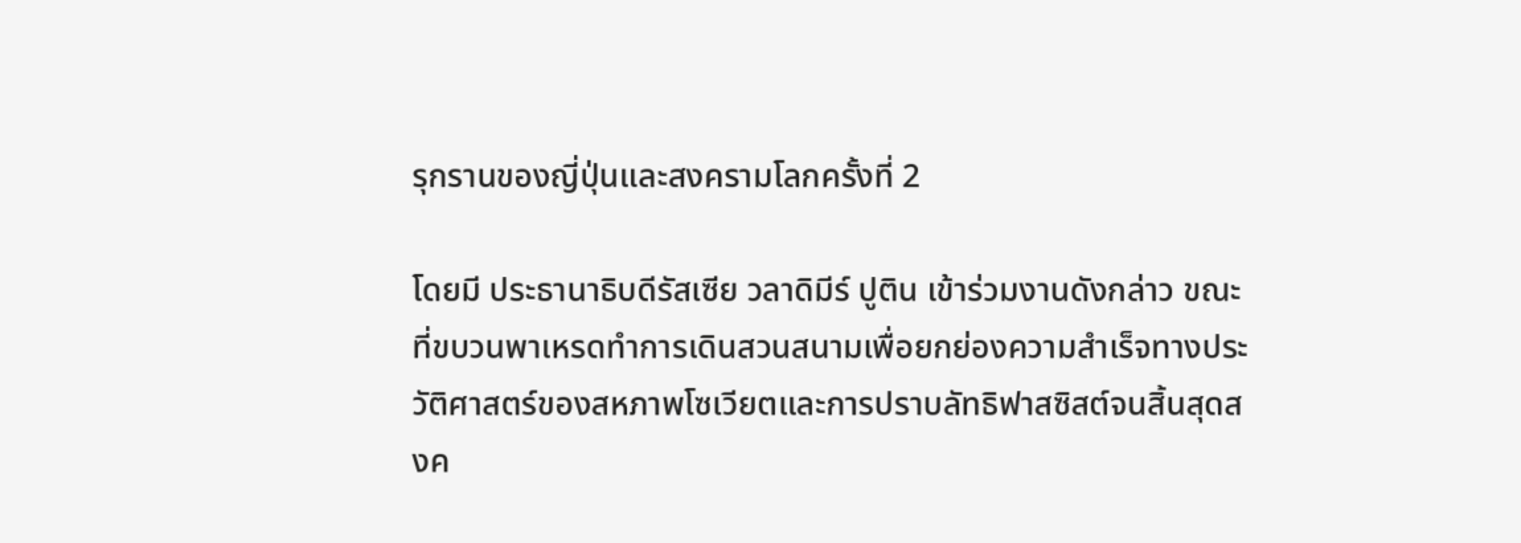รุกรานของญี่ปุ่นและสงครามโลกครั้งที่ 2

โดยมี ประธานาธิบดีรัสเซีย วลาดิมีร์ ปูติน เข้าร่วมงานดังกล่าว ขณะที่ขบวนพาเหรดทำการเดินสวนสนามเพื่อยกย่องความสำเร็จทางประวัติศาสตร์ของสหภาพโซเวียตและการปราบลัทธิฟาสซิสต์จนสิ้นสุดสงค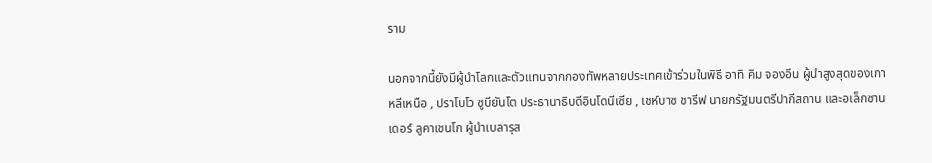ราม

นอกจากนี้ยังมีผู้นำโลกและตัวแทนจากกองทัพหลายประเทศเข้าร่วมในพิธี อาทิ คิม จองอึน ผู้นำสูงสุดของเกาหลีเหนือ , ปราโบโว ซูบียันโต ประธานาธิบดีอินโดนีเซีย , เชห์บาซ ชารีฟ นายกรัฐมนตรีปากีสถาน และอเล็กซานเดอร์ ลูคาเชนโก ผู้นำเบลารุส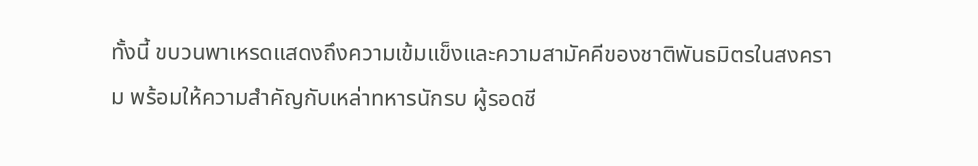ทั้งนี้ ขบวนพาเหรดแสดงถึงความเข้มแข็งและความสามัคคีของชาติพันธมิตรในสงคราม พร้อมให้ความสำคัญกับเหล่าทหารนักรบ ผู้รอดชี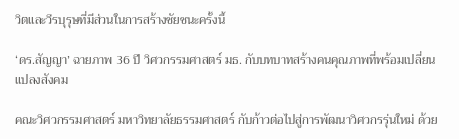วิตและวีรบุรุษที่มีส่วนในการสร้างชัยชนะครั้งนี้

‘ดร.สัญญา’ ฉายภาพ 36 ปี วิศวกรรมศาสตร์ มธ. กับบทบาทสร้างคนคุณภาพที่พร้อมเปลี่ยนแปลงสังคม

คณะวิศวกรรมศาสตร์ มหาวิทยาลัยธรรมศาสตร์ กับก้าวต่อไปสู่การพัฒนาวิศวกรรุ่นใหม่ ด้วย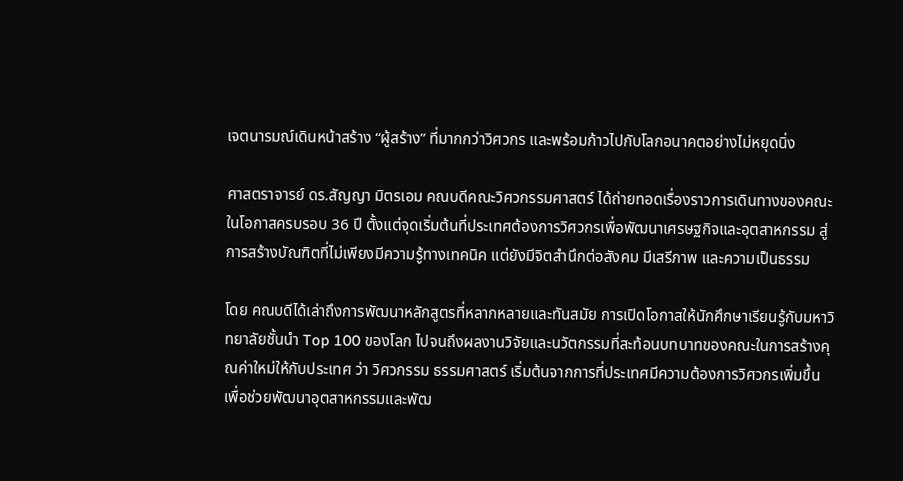เจตนารมณ์เดินหน้าสร้าง “ผู้สร้าง” ที่มากกว่าวิศวกร และพร้อมก้าวไปกับโลกอนาคตอย่างไม่หยุดนิ่ง

ศาสตราจารย์ ดร.สัญญา มิตรเอม คณบดีคณะวิศวกรรมศาสตร์ ได้ถ่ายทอดเรื่องราวการเดินทางของคณะ ในโอกาสครบรอบ 36 ปี ตั้งแต่จุดเริ่มต้นที่ประเทศต้องการวิศวกรเพื่อพัฒนาเศรษฐกิจและอุตสาหกรรม สู่การสร้างบัณฑิตที่ไม่เพียงมีความรู้ทางเทคนิค แต่ยังมีจิตสำนึกต่อสังคม มีเสรีภาพ และความเป็นธรรม

โดย คณบดีได้เล่าถึงการพัฒนาหลักสูตรที่หลากหลายและทันสมัย การเปิดโอกาสให้นักศึกษาเรียนรู้กับมหาวิทยาลัยชั้นนำ Top 100 ของโลก ไปจนถึงผลงานวิจัยและนวัตกรรมที่สะท้อนบทบาทของคณะในการสร้างคุณค่าใหม่ให้กับประเทศ ว่า วิศวกรรม ธรรมศาสตร์ เริ่มต้นจากการที่ประเทศมีความต้องการวิศวกรเพิ่มขึ้น เพื่อช่วยพัฒนาอุตสาหกรรมและพัฒ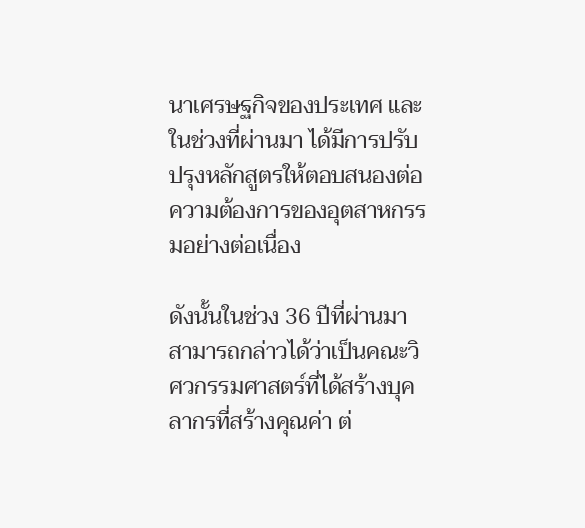นาเศรษฐกิจของประเทศ และในช่วงที่ผ่านมา ได้มีการปรับปรุงหลักสูตรให้ตอบสนองต่อความต้องการของอุตสาหกรรมอย่างต่อเนื่อง

ดังนั้นในช่วง 36 ปีที่ผ่านมา สามารถกล่าวได้ว่าเป็นคณะวิศวกรรมศาสตร์ที่ได้สร้างบุคลากรที่สร้างคุณค่า ต่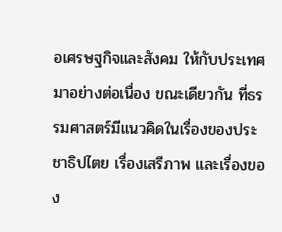อเศรษฐกิจและสังคม ให้กับประเทศมาอย่างต่อเนื่อง ขณะเดียวกัน ที่ธรรมศาสตร์มีแนวคิดในเรื่องของประชาธิปไตย เรื่องเสรีภาพ และเรื่องของ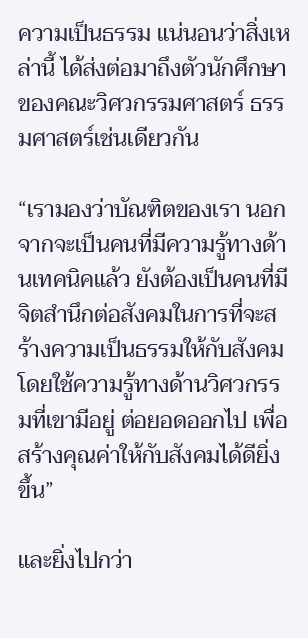ความเป็นธรรม แน่นอนว่าสิ่งเหล่านี้ ได้ส่งต่อมาถึงตัวนักศึกษาของคณะวิศวกรรมศาสตร์ ธรรมศาสตร์เช่นเดียวกัน

“เรามองว่าบัณฑิตของเรา นอกจากจะเป็นคนที่มีความรู้ทางด้านเทคนิคแล้ว ยังต้องเป็นคนที่มีจิตสำนึกต่อสังคมในการที่จะสร้างความเป็นธรรมให้กับสังคม โดยใช้ความรู้ทางด้านวิศวกรรมที่เขามีอยู่ ต่อยอดออกไป เพื่อสร้างคุณค่าให้กับสังคมได้ดียิ่งขึ้น”

และยิ่งไปกว่า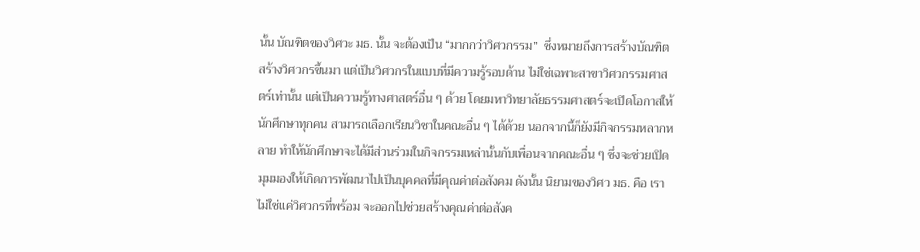นั้น บัณฑิตของวิศวะ มธ. นั้น จะต้องเป็น “มากกว่าวิศวกรรม”  ซึ่งหมายถึงการสร้างบัณฑิต สร้างวิศวกรขึ้นมา แต่เป็นวิศวกรในแบบที่มีความรู้รอบด้าน ไม่ใช่เฉพาะสาขาวิศวกรรมศาสตร์เท่านั้น แต่เป็นความรู้ทางศาสตร์อื่น ๆ ด้วย โดยมหาวิทยาลัยธรรมศาสตร์จะเปิดโอกาสให้นักศึกษาทุกคน สามารถเลือกเรียนวิชาในคณะอื่น ๆ ได้ด้วย นอกจากนี้ก็ยังมีกิจกรรมหลากหลาย ทำให้นักศึกษาจะได้มีส่วนร่วมในกิจกรรมเหล่านั้นกับเพื่อนจากคณะอื่น ๆ ซึ่งจะช่วยเปิดมุมมองให้เกิดการพัฒนาไปเป็นบุคคลที่มีคุณค่าต่อสังคม ดังนั้น นิยามของวิศว มธ. คือ เราไม่ใช่แค่วิศวกรที่พร้อม จะออกไปช่วยสร้างคุณค่าต่อสังค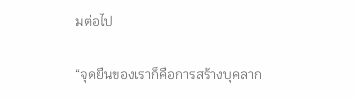มต่อไป

“จุดยืนของเราก็คือการสร้างบุคลาก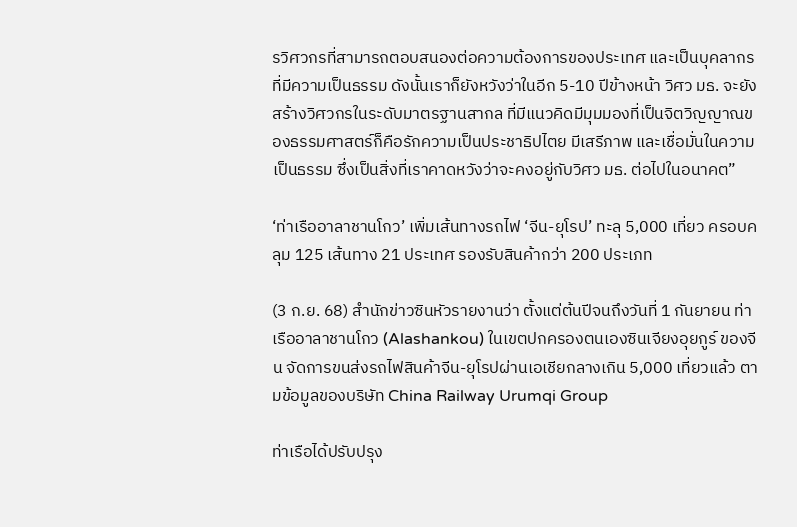รวิศวกรที่สามารถตอบสนองต่อความต้องการของประเทศ และเป็นบุคลากรที่มีความเป็นธรรม ดังนั้นเราก็ยังหวังว่าในอีก 5-10 ปีข้างหน้า วิศว มธ. จะยังสร้างวิศวกรในระดับมาตรฐานสากล ที่มีแนวคิดมีมุมมองที่เป็นจิตวิญญาณของธรรมศาสตร์ก็คือรักความเป็นประชาธิปไตย มีเสรีภาพ และเชื่อมั่นในความเป็นธรรม ซึ่งเป็นสิ่งที่เราคาดหวังว่าจะคงอยู่กับวิศว มธ. ต่อไปในอนาคต”

‘ท่าเรืออาลาชานโกว’ เพิ่มเส้นทางรถไฟ ‘จีน-ยุโรป’ ทะลุ 5,000 เที่ยว ครอบคลุม 125 เส้นทาง 21 ประเทศ รองรับสินค้ากว่า 200 ประเภท

(3 ก.ย. 68) สำนักข่าวซินหัวรายงานว่า ตั้งแต่ต้นปีจนถึงวันที่ 1 กันยายน ท่าเรืออาลาชานโกว (Alashankou) ในเขตปกครองตนเองซินเจียงอุยกูร์ ของจีน จัดการขนส่งรถไฟสินค้าจีน-ยุโรปผ่านเอเชียกลางเกิน 5,000 เที่ยวแล้ว ตามข้อมูลของบริษัท China Railway Urumqi Group

ท่าเรือได้ปรับปรุง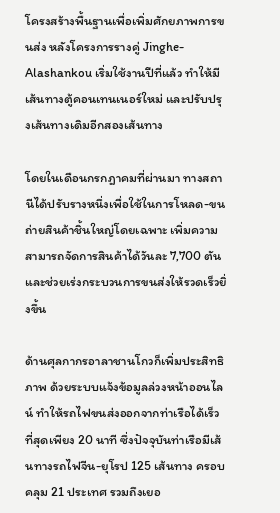โครงสร้างพื้นฐานเพื่อเพิ่มศักยภาพการขนส่ง หลังโครงการรางคู่ Jinghe-Alashankou เริ่มใช้งานปีที่แล้ว ทำให้มีเส้นทางตู้คอนเทนเนอร์ใหม่ และปรับปรุงเส้นทางเดิมอีกสองเส้นทาง

โดยในเดือนกรกฎาคมที่ผ่านมา ทางสถานีได้ปรับรางหนึ่งเพื่อใช้ในการโหลด-ขนถ่ายสินค้าชิ้นใหญ่โดยเฉพาะ เพิ่มความสามารถจัดการสินค้าได้วันละ 7,700 ตัน และช่วยเร่งกระบวนการขนส่งให้รวดเร็วยิ่งขึ้น

ด้านศุลกากรอาลาชานโกวก็เพิ่มประสิทธิภาพ ด้วยระบบแจ้งข้อมูลล่วงหน้าออนไลน์ ทำให้รถไฟขนส่งออกจากท่าเรือได้เร็วที่สุดเพียง 20 นาที ซึ่งปัจจุบันท่าเรือมีเส้นทางรถไฟจีน-ยุโรป 125 เส้นทาง ครอบคลุม 21 ประเทศ รวมถึงเยอ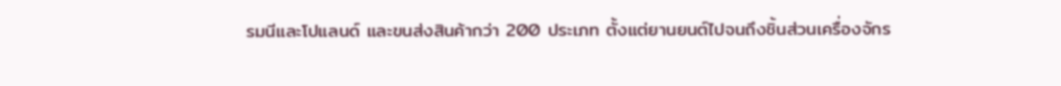รมนีและโปแลนด์ และขนส่งสินค้ากว่า 200 ประเภท ตั้งแต่ยานยนต์ไปจนถึงชิ้นส่วนเครื่องจักร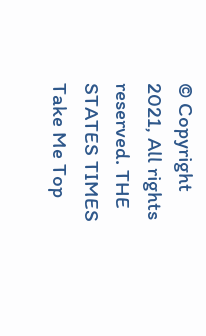© Copyright 2021, All rights reserved. THE STATES TIMES
Take Me Top